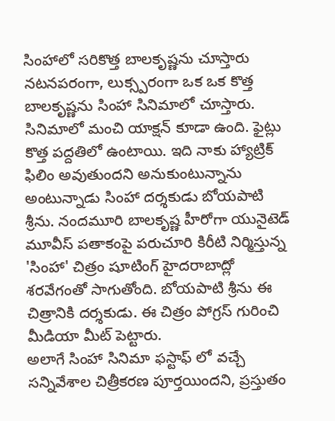సింహాలో సరికొత్త బాలకృష్ణను చూస్తారు
నటనపరంగా, లుక్స్పరంగా ఒక ఒక కొత్త బాలకృష్ణను సింహా సినిమాలో చూస్తారు. సినిమాలో మంచి యాక్షన్ కూడా ఉంది. ఫైట్లు కొత్త పద్దతిలో ఉంటాయి. ఇది నాకు హ్యాట్రిక్ ఫిలిం అవుతుందని అనుకుంటున్నాను అంటున్నాడు సింహా దర్శకుడు బోయపాటి శ్రీను. నందమూరి బాలకృష్ణ హీరోగా యునైటెడ్ మూవీస్ పతాకంపై పరుచూరి కిరీటి నిర్మిస్తున్న 'సింహా' చిత్రం షూటింగ్ హైదరాబాద్లో శరవేగంతో సాగుతోంది. బోయపాటి శ్రీను ఈ చిత్రానికి దర్శకుడు. ఈ చిత్రం పోగ్రస్ గురించి మీడియా మీట్ పెట్టారు.
అలాగే సింహా సినిమా ఫస్టాఫ్ లో వచ్చే సన్నివేశాల చిత్రీకరణ పూర్తయిందని, ప్రస్తుతం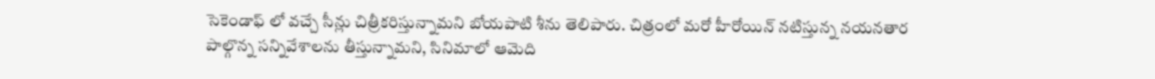సెకెండాఫ్ లో వచ్చే సీన్లు చిత్రీకరిస్తున్నామని బోయపాటి శీను తెలిపారు. చిత్రంలో మరో హీరోయిన్ నటిస్తున్న నయనతార పాల్గొన్న సన్నివేశాలను తీస్తున్నామని, సినిమాలో ఆమెది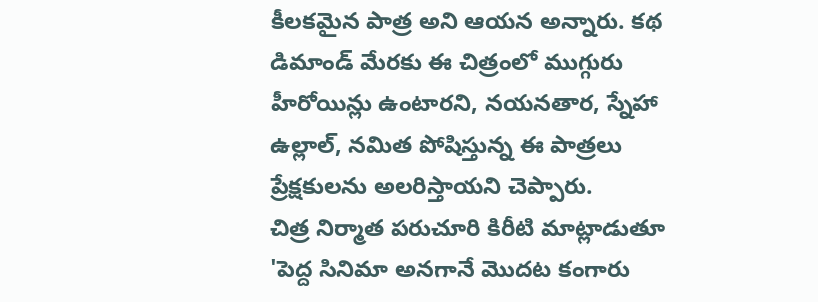కీలకమైన పాత్ర అని ఆయన అన్నారు. కథ డిమాండ్ మేరకు ఈ చిత్రంలో ముగ్గురు హీరోయిన్లు ఉంటారని, నయనతార, స్నేహా ఉల్లాల్, నమిత పోషిస్తున్న ఈ పాత్రలు ప్రేక్షకులను అలరిస్తాయని చెప్పారు.
చిత్ర నిర్మాత పరుచూరి కిరీటి మాట్లాడుతూ 'పెద్ద సినిమా అనగానే మొదట కంగారు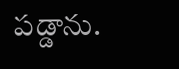పడ్డాను.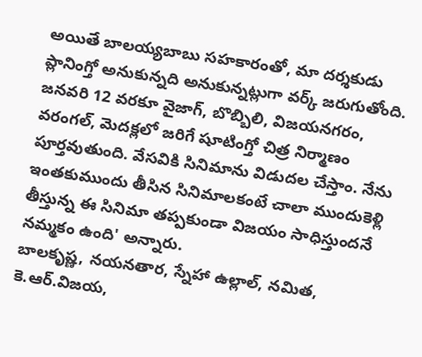అయితే బాలయ్యబాబు సహకారంతో, మా దర్శకుడు ప్లానింగ్తో అనుకున్నది అనుకున్నట్లుగా వర్క్ జరుగుతోంది. జనవరి 12 వరకూ వైజాగ్, బొబ్బిలి, విజయనగరం, వరంగల్, మెదక్లలో జరిగే షూటింగ్తో చిత్ర నిర్మాణం పూర్తవుతుంది. వేసవికి సినిమాను విడుదల చేస్తాం. నేను ఇంతకుముందు తీసిన సినిమాలకంటే చాలా ముందుకెళ్లి తీస్తున్న ఈ సినిమా తప్పకుండా విజయం సాధిస్తుందనే నమ్మకం ఉంది' అన్నారు.
బాలకృష్ణ, నయనతార, స్నేహా ఉల్లాల్, నమిత, కె.ఆర్.విజయ,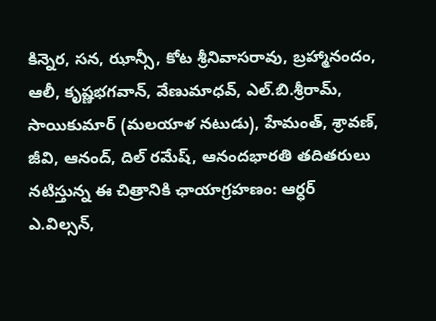కిన్నెర, సన, ఝాన్సీ, కోట శ్రీనివాసరావు, బ్రహ్మానందం, ఆలీ, కృష్ణభగవాన్, వేణుమాధవ్, ఎల్.బి.శ్రీరామ్, సాయికుమార్ (మలయాళ నటుడు), హేమంత్, శ్రావణ్, జీవి, ఆనంద్, దిల్ రమేష్, ఆనందభారతి తదితరులు నటిస్తున్న ఈ చిత్రానికి ఛాయాగ్రహణం: ఆర్ధర్ ఎ.విల్సన్,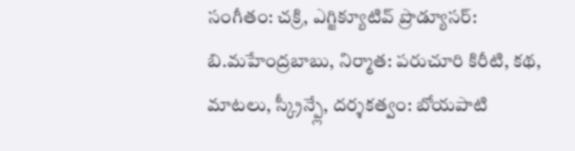సంగీతం: చక్రి, ఎగ్జిక్యూటివ్ ప్రొడ్యూసర్: బి.మహేంద్రబాబు, నిర్మాత: పరుచూరి కిరీటి, కథ, మాటలు, స్క్రీన్ప్లే, దర్శకత్వం: బోయపాటి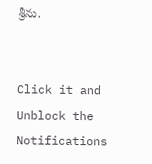శ్రీను.


Click it and Unblock the Notifications